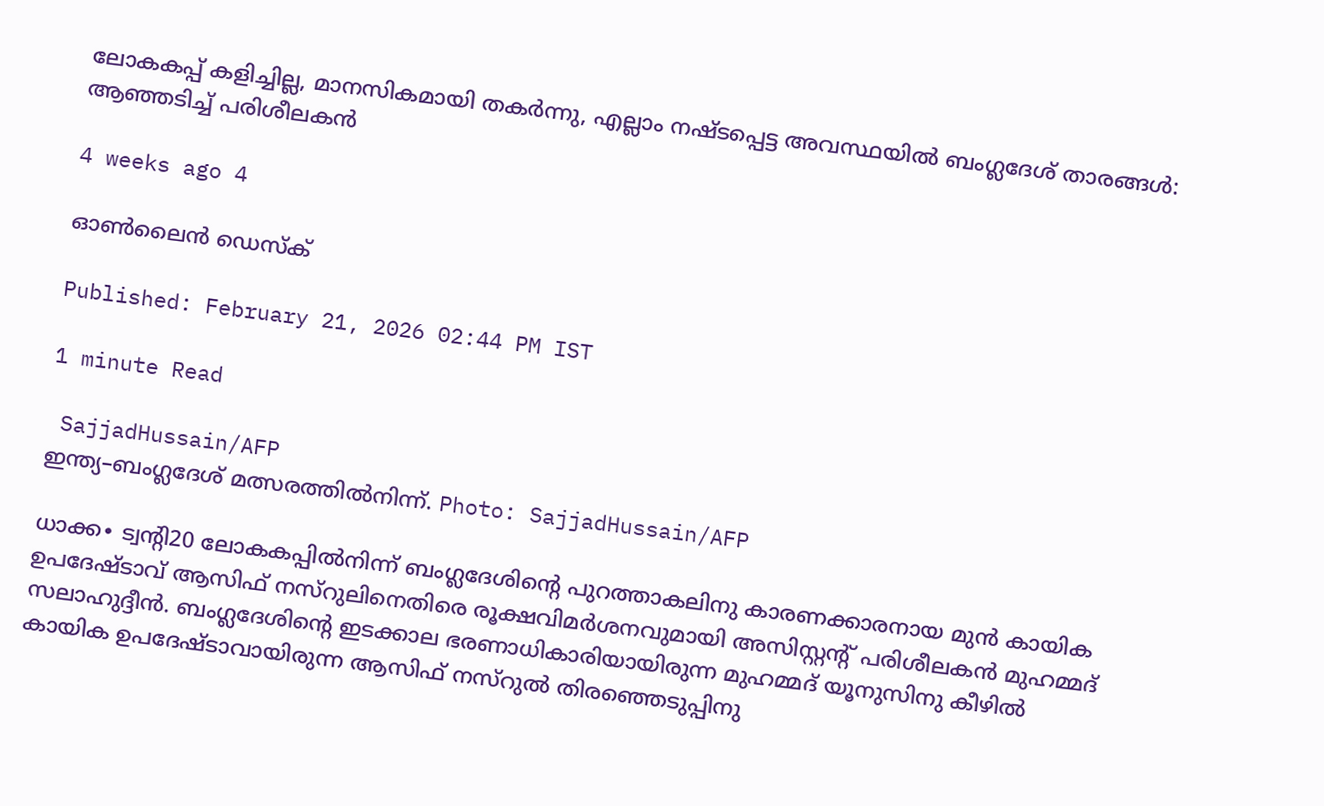ലോകകപ്പ് കളിച്ചില്ല, മാനസികമായി തകർന്നു, എല്ലാം നഷ്ടപ്പെട്ട അവസ്ഥയിൽ ബംഗ്ലദേശ് താരങ്ങൾ: ആഞ്ഞടിച്ച് പരിശീലകൻ

4 weeks ago 4

ഓൺലൈൻ ഡെസ്ക്

Published: February 21, 2026 02:44 PM IST

1 minute Read

 SajjadHussain/AFP
ഇന്ത്യ–ബംഗ്ലദേശ് മത്സരത്തിൽനിന്ന്. Photo: SajjadHussain/AFP

ധാക്ക∙ ട്വന്റി20 ലോകകപ്പിൽനിന്ന് ബംഗ്ലദേശിന്റെ പുറത്താകലിനു കാരണക്കാരനായ മുൻ കായിക ഉപദേഷ്ടാവ് ആസിഫ് നസ്റുലിനെതിരെ രൂക്ഷവിമർശനവുമായി അസിസ്റ്റന്റ് പരിശീലകൻ മുഹമ്മദ് സലാഹുദ്ദീൻ. ബംഗ്ലദേശിന്റെ ഇടക്കാല ഭരണാധികാരിയായിരുന്ന മുഹമ്മദ് യൂനുസിനു കീഴിൽ കായിക ഉപദേഷ്ടാവായിരുന്ന ആസിഫ് നസ്‍റുൽ തിരഞ്ഞെടുപ്പിനു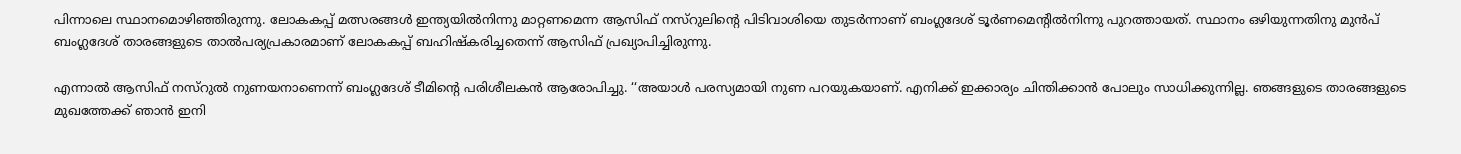പിന്നാലെ സ്ഥാനമൊഴിഞ്ഞിരുന്നു. ലോകകപ്പ് മത്സരങ്ങൾ ഇന്ത്യയിൽനിന്നു മാറ്റണമെന്ന ആസിഫ് നസ്റുലിന്റെ പിടിവാശിയെ തുടർന്നാണ് ബംഗ്ലദേശ് ടൂർണമെന്റിൽനിന്നു പുറത്തായത്. സ്ഥാനം ഒഴിയുന്നതിനു മുൻപ് ബംഗ്ലദേശ് താരങ്ങളുടെ താൽപര്യപ്രകാരമാണ് ലോകകപ്പ് ബഹിഷ്കരിച്ചതെന്ന് ആസിഫ് പ്രഖ്യാപിച്ചിരുന്നു.

എന്നാൽ ആസിഫ് നസ്റുൽ നുണയനാണെന്ന് ബംഗ്ലദേശ് ടീമിന്റെ പരിശീലകൻ ആരോപിച്ചു. ‘‘അയാൾ പരസ്യമായി നുണ പറയുകയാണ്. എനിക്ക് ഇക്കാര്യം ചിന്തിക്കാൻ പോലും സാധിക്കുന്നില്ല. ഞങ്ങളുടെ താരങ്ങളുടെ മുഖത്തേക്ക് ഞാൻ ഇനി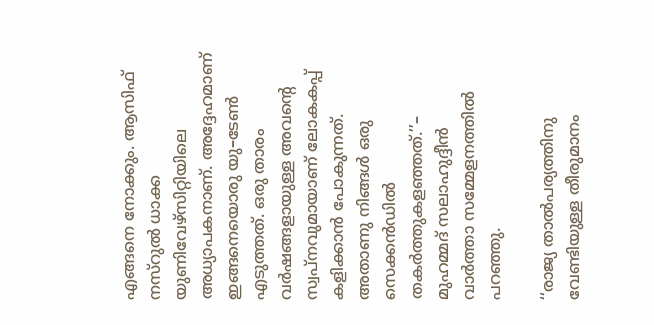എങ്ങനെ നോക്കും. ആസിഫ് നസ്റുൽ ധാക്ക യുണിവേഴ്സിറ്റിയിലെ അധ്യാപകനാണ്. അദ്ദേഹമാണ് ഇങ്ങനെയൊരു യു–ടേൺ എടുത്തത്. ഒരു താരം വർഷങ്ങളായുള്ള അവന്റെ സ്വപ്നവുമായാണ് ലോകകപ്പ് കളിക്കാൻ പോകുന്നത്. അതാണു നിങ്ങൾ ഒരു സെക്കൻഡിൽ തകർത്തുകളഞ്ഞത്.’’– മുഹമ്മദ് സലാഹുദ്ദീൻ വാർത്താ സമ്മേളനത്തിൽ പറഞ്ഞു.

‘‘രാജ്യ താൽപര്യത്തിനു വേണ്ടിയുള്ള തീരുമാനം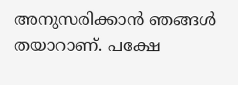അനുസരിക്കാൻ ഞങ്ങൾ തയാറാണ്. പക്ഷേ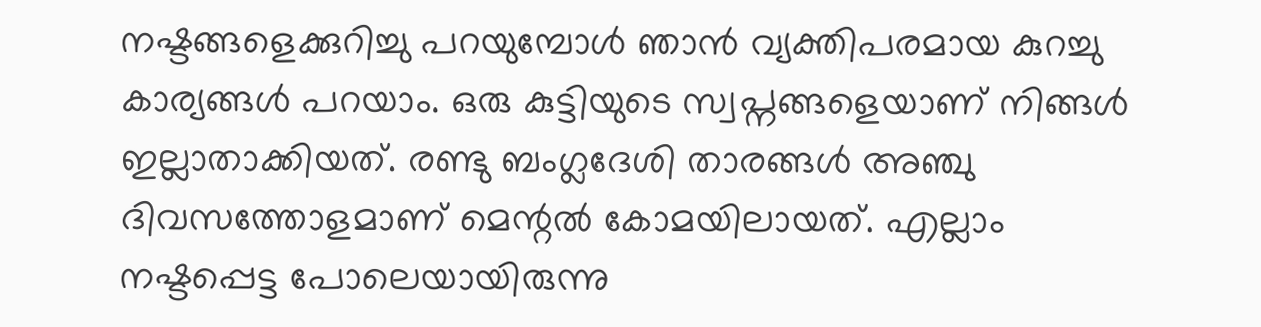നഷ്ടങ്ങളെക്കുറിച്ചു പറയുമ്പോൾ ഞാൻ വ്യക്തിപരമായ കുറച്ചു കാര്യങ്ങൾ പറയാം. ഒരു കുട്ടിയുടെ സ്വപ്നങ്ങളെയാണ് നിങ്ങൾ ഇല്ലാതാക്കിയത്. രണ്ടു ബംഗ്ലദേശി താരങ്ങൾ അഞ്ചു ദിവസത്തോളമാണ് മെന്റൽ കോമയിലായത്. എല്ലാം നഷ്ടപ്പെട്ട പോലെയായിരുന്നു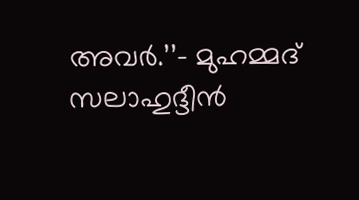അവർ.’’– മുഹമ്മദ് സലാഹുദ്ദീൻ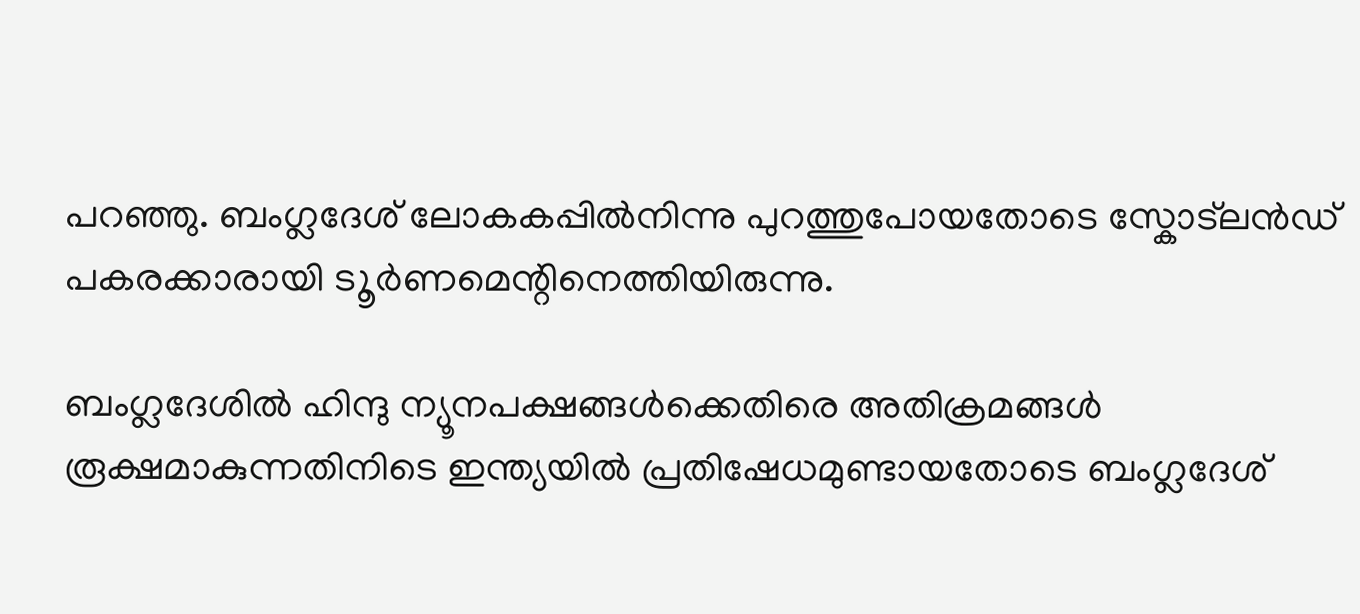പറഞ്ഞു. ബംഗ്ലദേശ് ലോകകപ്പിൽനിന്നു പുറത്തുപോയതോടെ സ്കോട്‌ലൻഡ് പകരക്കാരായി ട‍ൂർണമെന്റിനെത്തിയിരുന്നു.

ബംഗ്ലദേശിൽ ഹിന്ദു ന്യൂനപക്ഷങ്ങൾക്കെതിരെ അതിക്രമങ്ങൾ രൂക്ഷമാകുന്നതിനിടെ ഇന്ത്യയിൽ പ്രതിഷേധമുണ്ടായതോടെ ബംഗ്ലദേശ്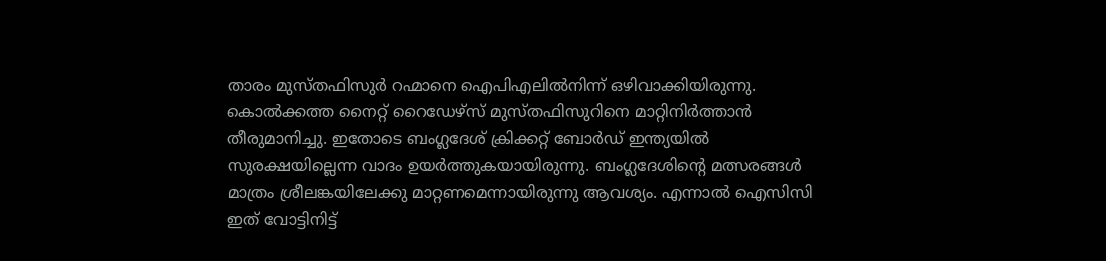താരം മുസ്തഫിസുർ റഹ്മാനെ ഐപിഎലിൽനിന്ന് ഒഴിവാക്കിയിരുന്നു. കൊൽക്കത്ത നൈറ്റ് റൈഡേഴ്സ് മുസ്തഫിസുറിനെ മാറ്റിനിർത്താൻ തീരുമാനിച്ചു. ഇതോടെ ബംഗ്ലദേശ് ക്രിക്കറ്റ് ബോർഡ് ഇന്ത്യയിൽ സുരക്ഷയില്ലെന്ന വാദം ഉയർത്തുകയായിരുന്നു. ബംഗ്ലദേശിന്റെ മത്സരങ്ങൾ മാത്രം ശ്രീലങ്കയിലേക്കു മാറ്റണമെന്നായിരുന്നു ആവശ്യം. എന്നാൽ ഐസിസി ഇത് വോട്ടിനിട്ട്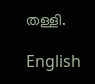തള്ളി.

English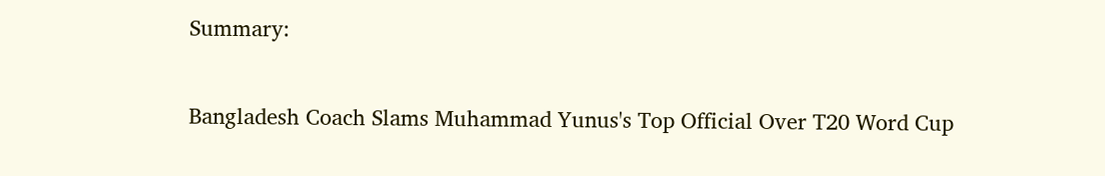Summary:

Bangladesh Coach Slams Muhammad Yunus's Top Official Over T20 Word Cup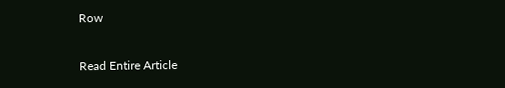Row

Read Entire Article